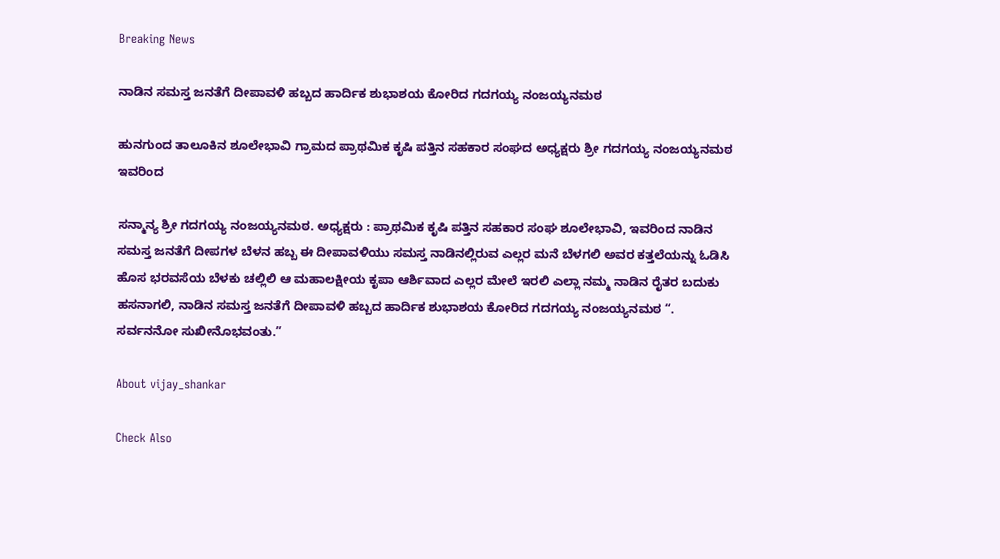Breaking News

ನಾಡಿನ ಸಮಸ್ತ ಜನತೆಗೆ ದೀಪಾವಳಿ ಹಬ್ಬದ ಹಾರ್ದಿಕ ಶುಭಾಶಯ ಕೋರಿದ ಗದಗಯ್ಯ ನಂಜಯ್ಯನಮಠ

ಹುನಗುಂದ ತಾಲೂಕಿನ ಶೂಲೇಭಾವಿ ಗ್ರಾಮದ ಪ್ರಾಥಮಿಕ ಕೃಷಿ ಪತ್ತಿನ ಸಹಕಾರ ಸಂಘದ ಅಧ್ಯಕ್ಷರು ಶ್ರೀ ಗದಗಯ್ಯ ನಂಜಯ್ಯನಮಠ ಇವರಿಂದ

ಸನ್ಮಾನ್ಯ ಶ್ರೀ ಗದಗಯ್ಯ ನಂಜಯ್ಯನಮಠ. ಅಧ್ಯಕ್ಷರು : ಪ್ರಾಥಮಿಕ ಕೃಷಿ ಪತ್ತಿನ ಸಹಕಾರ ಸಂಘ ಶೂಲೇಭಾವಿ, ಇವರಿಂದ ನಾಡಿನ ಸಮಸ್ತ ಜನತೆಗೆ ದೀಪಗಳ ಬೆಳನ ಹಬ್ಬ ಈ ದೀಪಾವಳಿಯು ಸಮಸ್ತ ನಾಡಿನಲ್ಲಿರುವ ಎಲ್ಲರ ಮನೆ ಬೆಳಗಲಿ ಅವರ ಕತ್ತಲೆಯನ್ನು ಓಡಿಸಿ ಹೊಸ ಭರವಸೆಯ ಬೆಳಕು ಚಲ್ಲಿಲಿ ಆ ಮಹಾಲಕ್ಷೀಯ ಕೃಪಾ ಆರ್ಶಿವಾದ ಎಲ್ಲರ ಮೇಲೆ ಇರಲಿ ಎಲ್ಲಾ ನಮ್ಮ ನಾಡಿನ ರೈತರ ಬದುಕು ಹಸನಾಗಲಿ, ನಾಡಿನ ಸಮಸ್ತ ಜನತೆಗೆ ದೀಪಾವಳಿ ಹಬ್ಬದ ಹಾರ್ದಿಕ ಶುಭಾಶಯ ಕೋರಿದ ಗದಗಯ್ಯ ನಂಜಯ್ಯನಮಠ “. ಸರ್ವನನೋ ಸುಖೀನೊಭವಂತು.”

About vijay_shankar

Check Also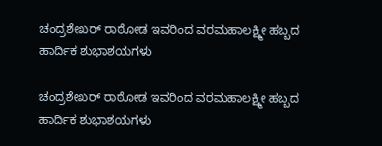ಚಂದ್ರಶೇಖರ್ ರಾಠೋಡ ಇವರಿಂದ ವರಮಹಾಲಕ್ಷ್ಮೀ ಹಬ್ಬದ ಹಾರ್ದಿಕ ಶುಭಾಶಯಗಳು

ಚಂದ್ರಶೇಖರ್ ರಾಠೋಡ ಇವರಿಂದ ವರಮಹಾಲಕ್ಷ್ಮೀ ಹಬ್ಬದ ಹಾರ್ದಿಕ ಶುಭಾಶಯಗಳು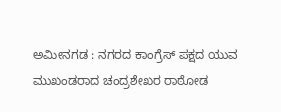ಅಮೀನಗಡ : ನಗರದ ಕಾಂಗ್ರೆಸ್ ಪಕ್ಷದ ಯುವ ಮುಖಂಡರಾದ ಚಂದ್ರಶೇಖರ ರಾಠೋಡ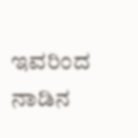ಇವರಿಂದ ನಾಡಿನ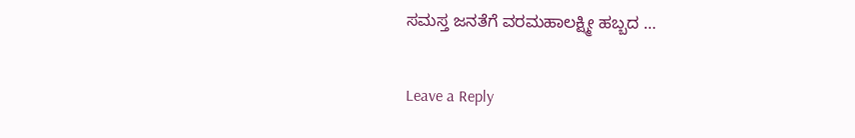ಸಮಸ್ತ ಜನತೆಗೆ ವರಮಹಾಲಕ್ಷ್ಮೀ ಹಬ್ಬದ …

Leave a Reply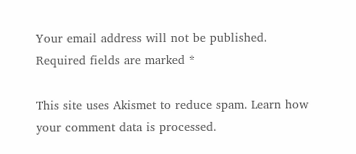Your email address will not be published. Required fields are marked *

This site uses Akismet to reduce spam. Learn how your comment data is processed.